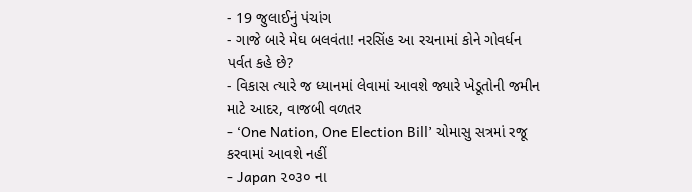- 19 જુલાઈનું પંચાંગ
- ગાજે બારે મેઘ બલવંતા! નરસિંહ આ રચનામાં કોને ગોવર્ધન પર્વત કહે છે?
- વિકાસ ત્યારે જ ધ્યાનમાં લેવામાં આવશે જ્યારે ખેડૂતોની જમીન માટે આદર, વાજબી વળતર
- ‘One Nation, One Election Bill’ ચોમાસુ સત્રમાં રજૂ કરવામાં આવશે નહીં
- Japan ૨૦૩૦ ના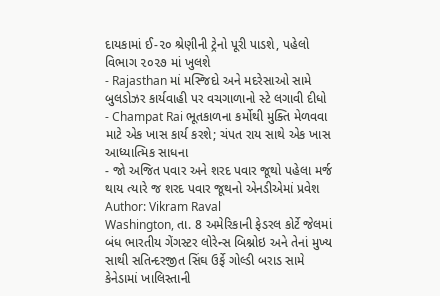દાયકામાં ઈ-૨૦ શ્રેણીની ટ્રેનો પૂરી પાડશે, પહેલો વિભાગ ૨૦૨૭ માં ખુલશે
- Rajasthan માં મસ્જિદો અને મદરેસાઓ સામે બુલડોઝર કાર્યવાહી પર વચગાળાનો સ્ટે લગાવી દીધો
- Champat Rai ભૂતકાળના કર્મોથી મુક્તિ મેળવવા માટે એક ખાસ કાર્ય કરશે; ચંપત રાય સાથે એક ખાસ આધ્યાત્મિક સાધના
- જો અજિત પવાર અને શરદ પવાર જૂથો પહેલા મર્જ થાય ત્યારે જ શરદ પવાર જૂથનો એનડીએમાં પ્રવેશ
Author: Vikram Raval
Washington, તા. 8 અમેરિકાની ફેડરલ કોર્ટે જેલમાં બંધ ભારતીય ગેંગસ્ટર લોરેન્સ બિશ્નોઇ અને તેનાં મુખ્ય સાથી સતિન્દરજીત સિંઘ ઉર્ફે ગોલ્ડી બરાડ સામે કેનેડામાં ખાલિસ્તાની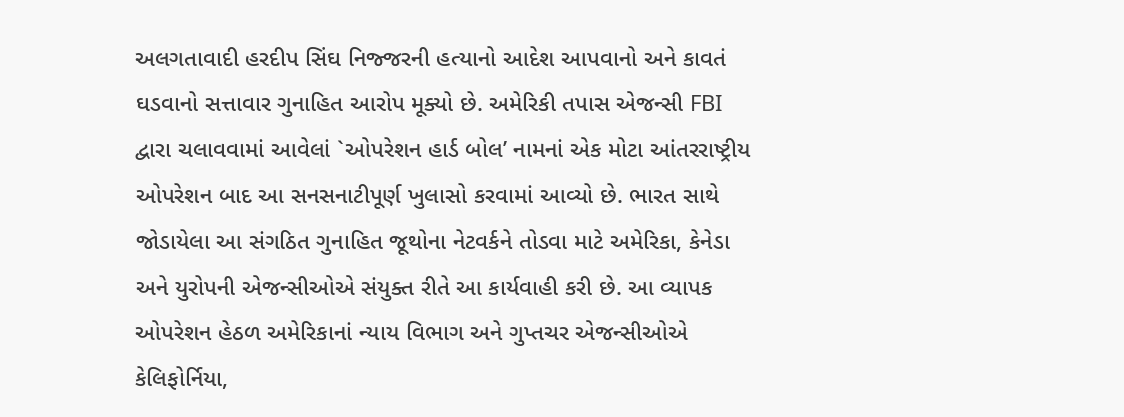અલગતાવાદી હરદીપ સિંઘ નિજ્જરની હત્યાનો આદેશ આપવાનો અને કાવતં ઘડવાનો સત્તાવાર ગુનાહિત આરોપ મૂક્યો છે. અમેરિકી તપાસ એજન્સી FBI દ્વારા ચલાવવામાં આવેલાં `ઓપરેશન હાર્ડ બોલ’ નામનાં એક મોટા આંતરરાષ્ટ્રીય ઓપરેશન બાદ આ સનસનાટીપૂર્ણ ખુલાસો કરવામાં આવ્યો છે. ભારત સાથે જોડાયેલા આ સંગઠિત ગુનાહિત જૂથોના નેટવર્કને તોડવા માટે અમેરિકા, કેનેડા અને યુરોપની એજન્સીઓએ સંયુક્ત રીતે આ કાર્યવાહી કરી છે. આ વ્યાપક ઓપરેશન હેઠળ અમેરિકાનાં ન્યાય વિભાગ અને ગુપ્તચર એજન્સીઓએ કેલિફોર્નિયા,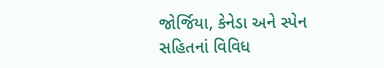જોર્જિયા, કેનેડા અને સ્પેન સહિતનાં વિવિધ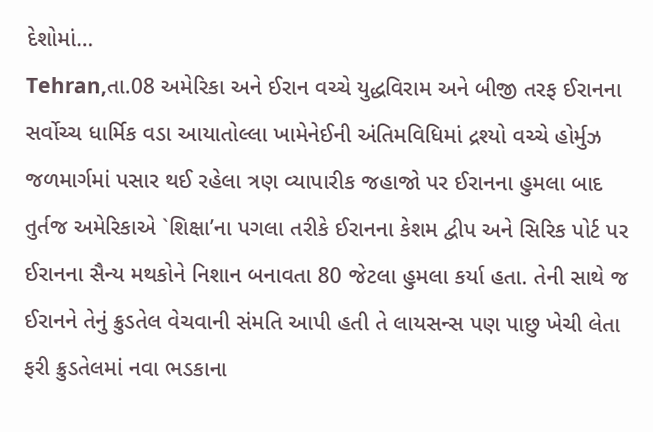દેશોમાં…
Tehran,તા.08 અમેરિકા અને ઈરાન વચ્ચે યુદ્ધવિરામ અને બીજી તરફ ઈરાનના સર્વોચ્ચ ધાર્મિક વડા આયાતોલ્લા ખામેનેઈની અંતિમવિધિમાં દ્રશ્યો વચ્ચે હોર્મુઝ જળમાર્ગમાં પસાર થઈ રહેલા ત્રણ વ્યાપારીક જહાજો પર ઈરાનના હુમલા બાદ તુર્તજ અમેરિકાએ `શિક્ષા’ના પગલા તરીકે ઈરાનના કેશમ દ્વીપ અને સિરિક પોર્ટ પર ઈરાનના સૈન્ય મથકોને નિશાન બનાવતા 80 જેટલા હુમલા કર્યા હતા. તેની સાથે જ ઈરાનને તેનું ક્રુડતેલ વેચવાની સંમતિ આપી હતી તે લાયસન્સ પણ પાછુ ખેચી લેતા ફરી ક્રુડતેલમાં નવા ભડકાના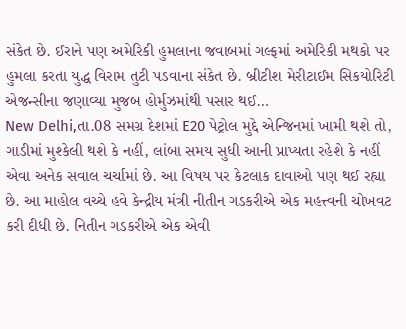સંકેત છે. ઈરાને પણ અમેરિકી હુમલાના જવાબમાં ગલ્ફમાં અમેરિકી મથકો પર હુમલા કરતા યુદ્ધ વિરામ તુટી પડવાના સંકેત છે. બ્રીટીશ મેરીટાઈમ સિકયોરિટી એજન્સીના જણાવ્યા મુજબ હોર્મુઝમાંથી પસાર થઈ…
New Delhi,તા.08 સમગ્ર દેશમાં E20 પેટ્રોલ મુદ્દે એન્જિનમાં ખામી થશે તો, ગાડીમાં મુશ્કેલી થશે કે નહીં, લાંબા સમય સુધી આની પ્રાપ્યતા રહેશે કે નહીં એવા અનેક સવાલ ચર્ચામાં છે. આ વિષય પર કેટલાક દાવાઓ પણ થઈ રહ્યા છે. આ માહોલ વચ્ચે હવે કેન્દ્રીય મંત્રી નીતીન ગડકરીએ એક મહત્ત્વની ચોખવટ કરી દીધી છે. નિતીન ગડકરીએ એક એવી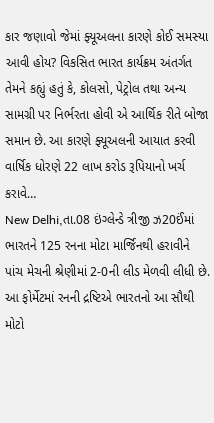કાર જણાવો જેમાં ફ્યૂઅલના કારણે કોઈ સમસ્યા આવી હોય? વિકસિત ભારત કાર્યક્રમ અંતર્ગત તેમને કહ્યું હતું કે, કોલસો, પેટ્રોલ તથા અન્ય સામગ્રી પર નિર્ભરતા હોવી એ આર્થિક રીતે બોજા સમાન છે. આ કારણે ફ્યૂઅલની આયાત કરવી વાર્ષિક ધોરણે 22 લાખ કરોડ રૂપિયાનો ખર્ચ કરાવે…
New Delhi,તા.08 ઇંગ્લેન્ડે ત્રીજી ઝ20ઈંમાં ભારતને 125 રનના મોટા માર્જિનથી હરાવીને પાંચ મેચની શ્રેણીમાં 2-0ની લીડ મેળવી લીધી છે. આ ફોર્મેટમાં રનની દ્રષ્ટિએ ભારતનો આ સૌથી મોટો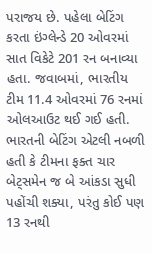પરાજય છે. પહેલા બેટિંગ કરતા ઇંગ્લેન્ડે 20 ઓવરમાં સાત વિકેટે 201 રન બનાવ્યા હતા. જવાબમાં, ભારતીય ટીમ 11.4 ઓવરમાં 76 રનમાં ઓલઆઉટ થઈ ગઈ હતી. ભારતની બેટિંગ એટલી નબળી હતી કે ટીમના ફક્ત ચાર બેટ્સમેન જ બે આંકડા સુધી પહોંચી શક્યા, પરંતુ કોઈ પણ 13 રનથી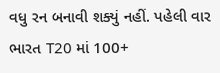વધુ રન બનાવી શક્યું નહીં. પહેલી વાર ભારત T20 માં 100+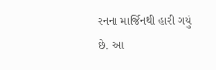રનના માર્જિનથી હારી ગયું છે. આ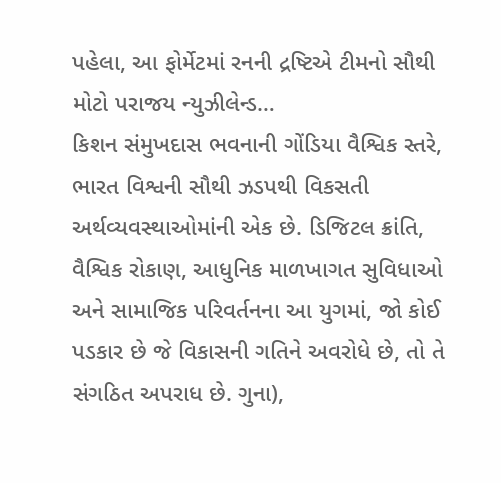પહેલા, આ ફોર્મેટમાં રનની દ્રષ્ટિએ ટીમનો સૌથી મોટો પરાજય ન્યુઝીલેન્ડ…
કિશન સંમુખદાસ ભવનાની ગોંડિયા વૈશ્વિક સ્તરે, ભારત વિશ્વની સૌથી ઝડપથી વિકસતી અર્થવ્યવસ્થાઓમાંની એક છે. ડિજિટલ ક્રાંતિ, વૈશ્વિક રોકાણ, આધુનિક માળખાગત સુવિધાઓ અને સામાજિક પરિવર્તનના આ યુગમાં, જો કોઈ પડકાર છે જે વિકાસની ગતિને અવરોધે છે, તો તે સંગઠિત અપરાધ છે. ગુના),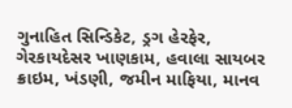ગુનાહિત સિન્ડિકેટ, ડ્રગ હેરફેર, ગેરકાયદેસર ખાણકામ, હવાલા સાયબર ક્રાઇમ, ખંડણી, જમીન માફિયા, માનવ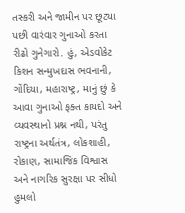તસ્કરી અને જામીન પર છૂટ્યા પછી વારંવાર ગુનાઓ કરતા રીઢો ગુનેગારો. હું, એડવોકેટ કિશન સન્મુખદાસ ભવનાની, ગોંદિયા, મહારાષ્ટ્ર, માનું છું કે આવા ગુનાઓ ફક્ત કાયદો અને વ્યવસ્થાનો પ્રશ્ન નથી, પરંતુ રાષ્ટ્રના અર્થતંત્ર, લોકશાહી, રોકાણ, સામાજિક વિશ્વાસ અને નાગરિક સુરક્ષા પર સીધો હુમલો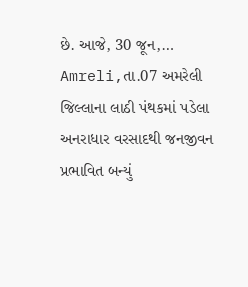છે. આજે, 30 જૂન,…
Amreli,તા.07 અમરેલી જિલ્લાના લાઠી પંથકમાં પડેલા અનરાધાર વરસાદથી જનજીવન પ્રભાવિત બન્યું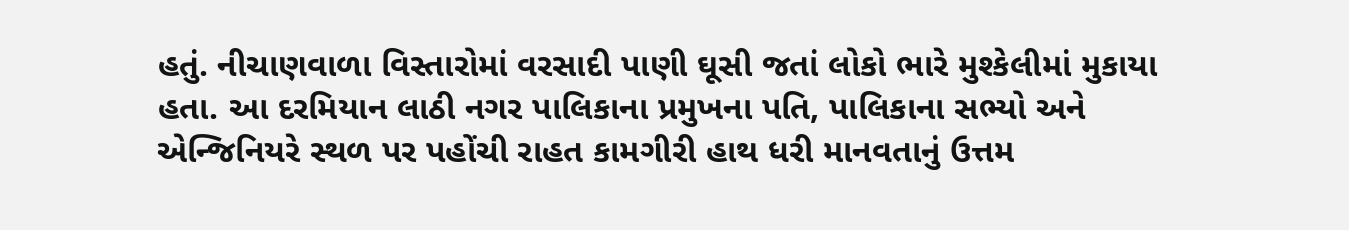હતું. નીચાણવાળા વિસ્તારોમાં વરસાદી પાણી ઘૂસી જતાં લોકો ભારે મુશ્કેલીમાં મુકાયા હતા. આ દરમિયાન લાઠી નગર પાલિકાના પ્રમુખના પતિ, પાલિકાના સભ્યો અને એન્જિનિયરે સ્થળ પર પહોંચી રાહત કામગીરી હાથ ધરી માનવતાનું ઉત્તમ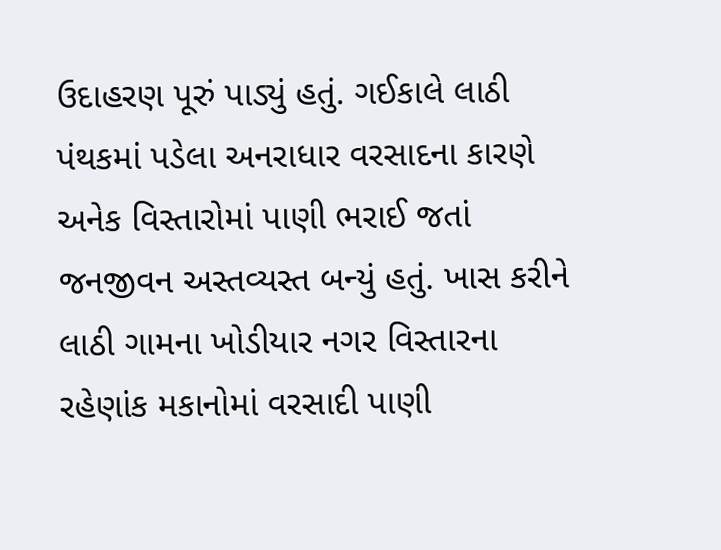ઉદાહરણ પૂરું પાડ્યું હતું. ગઈકાલે લાઠી પંથકમાં પડેલા અનરાધાર વરસાદના કારણે અનેક વિસ્તારોમાં પાણી ભરાઈ જતાં જનજીવન અસ્તવ્યસ્ત બન્યું હતું. ખાસ કરીને લાઠી ગામના ખોડીયાર નગર વિસ્તારના રહેણાંક મકાનોમાં વરસાદી પાણી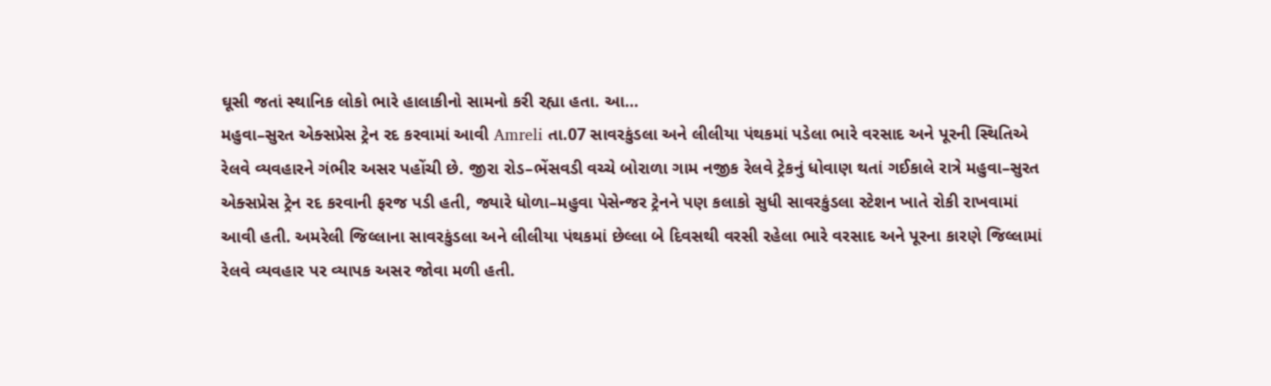ઘૂસી જતાં સ્થાનિક લોકો ભારે હાલાકીનો સામનો કરી રહ્યા હતા. આ…
મહુવા–સુરત એક્સપ્રેસ ટ્રેન રદ કરવામાં આવી Amreli તા.07 સાવરકુંડલા અને લીલીયા પંથકમાં પડેલા ભારે વરસાદ અને પૂરની સ્થિતિએ રેલવે વ્યવહારને ગંભીર અસર પહોંચી છે. જીરા રોડ–ભેંસવડી વચ્ચે બોરાળા ગામ નજીક રેલવે ટ્રેકનું ધોવાણ થતાં ગઈકાલે રાત્રે મહુવા–સુરત એક્સપ્રેસ ટ્રેન રદ કરવાની ફરજ પડી હતી, જ્યારે ધોળા–મહુવા પેસેન્જર ટ્રેનને પણ કલાકો સુધી સાવરકુંડલા સ્ટેશન ખાતે રોકી રાખવામાં આવી હતી. અમરેલી જિલ્લાના સાવરકુંડલા અને લીલીયા પંથકમાં છેલ્લા બે દિવસથી વરસી રહેલા ભારે વરસાદ અને પૂરના કારણે જિલ્લામાં રેલવે વ્યવહાર પર વ્યાપક અસર જોવા મળી હતી.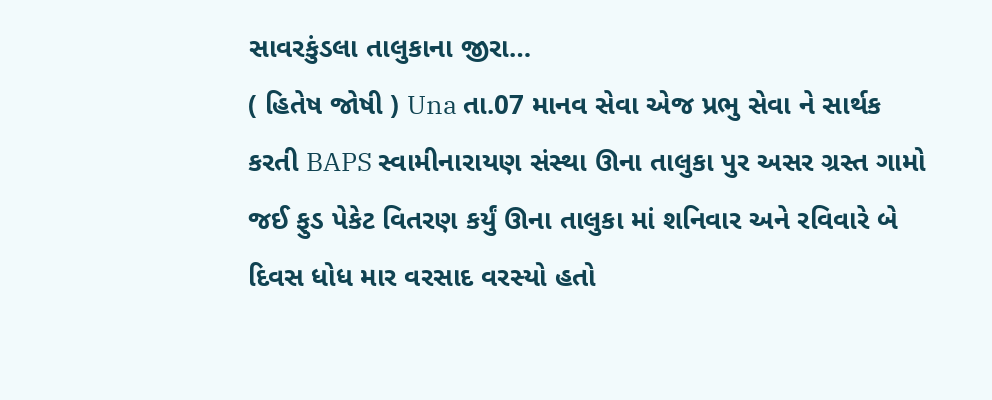સાવરકુંડલા તાલુકાના જીરા…
( હિતેષ જોષી ) Una તા.07 માનવ સેવા એજ પ્રભુ સેવા ને સાર્થક કરતી BAPS સ્વામીનારાયણ સંસ્થા ઊના તાલુકા પુર અસર ગ્રસ્ત ગામો જઈ ફુડ પેકેટ વિતરણ કર્યું ઊના તાલુકા માં શનિવાર અને રવિવારે બે દિવસ ધોધ માર વરસાદ વરસ્યો હતો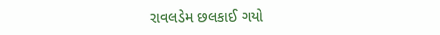રાવલડેમ છલકાઈ ગયો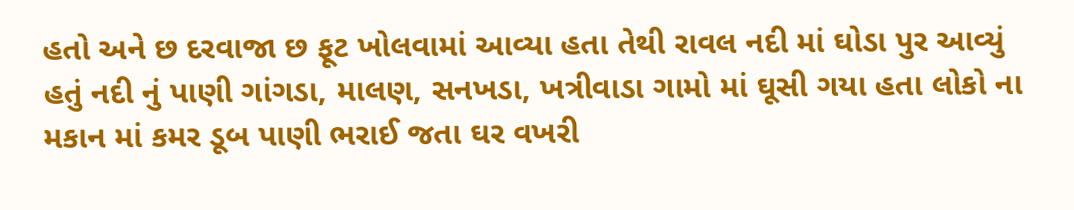હતો અને છ દરવાજા છ ફૂટ ખોલવામાં આવ્યા હતા તેથી રાવલ નદી માં ઘોડા પુર આવ્યું હતું નદી નું પાણી ગાંગડા, માલણ, સનખડા, ખત્રીવાડા ગામો માં ઘૂસી ગયા હતા લોકો ના મકાન માં કમર ડૂબ પાણી ભરાઈ જતા ઘર વખરી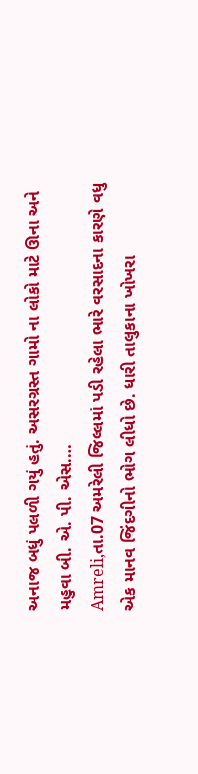અનાજ બધું પલળી ગયું હતું. અસરગ્રસ્ત ગામો ના લોકો માટે ઊના અને મહુવા બી. એ. પી. એસ.…
Amreli,તા.07 અમરેલી જિલ્લમાં પડી રહેલા ભારે વરસાદના કારણે વધુ એક માનવ જિંદગીનો ભોગ લીધો છે. ધારી તાલુકાના ખોખરા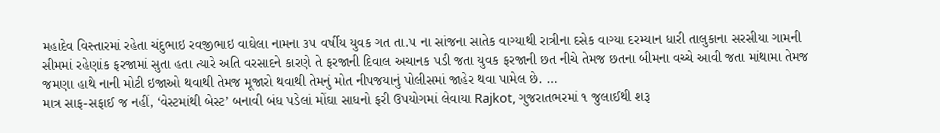મહાદેવ વિસ્તારમાં રહેતા ચંદુભાઇ રવજીભાઇ વાઘેલા નામના ૩૫ વર્ષીય યુવક ગત તા.૫ ના સાંજના સાતેક વાગ્યાથી રાત્રીના દસેક વાગ્યા દરમ્યાન ધારી તાલુકાના સરસીયા ગામની સીમમાં રહેણાંક ફરજામાં સુતા હતા ત્યારે અતિ વરસાદને કારણે તે ફરજાની દિવાલ અચાનક પડી જતા યુવક ફરજાની છત નીચે તેમજ છતના બીમના વચ્ચે આવી જતા માંથામા તેમજ જમણા હાથે નાની મોટી ઇજાઓ થવાથી તેમજ મૂજારો થવાથી તેમનું મોત નીપજયાનું પોલીસમાં જાહેર થવા પામેલ છે. …
માત્ર સાફ-સફાઈ જ નહીં, ‘વેસ્ટમાંથી બેસ્ટ’ બનાવી બંધ પડેલાં મોંઘા સાધનો ફરી ઉપયોગમાં લેવાયા Rajkot, ગુજરાતભરમાં ૧ જુલાઈથી શરૂ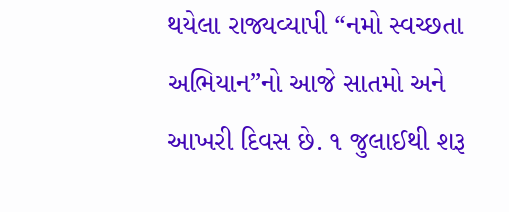થયેલા રાજ્યવ્યાપી “નમો સ્વચ્છતા અભિયાન”નો આજે સાતમો અને આખરી દિવસ છે. ૧ જુલાઈથી શરૂ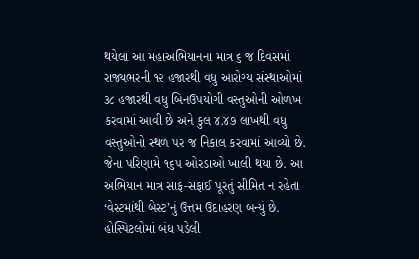થયેલા આ મહાઅભિયાનના માત્ર ૬ જ દિવસમાં રાજ્યભરની ૧૨ હજારથી વધુ આરોગ્ય સંસ્થાઓમાં ૩૮ હજારથી વધુ બિનઉપયોગી વસ્તુઓની ઓળખ કરવામાં આવી છે અને કુલ ૪.૪૭ લાખથી વધુ વસ્તુઓનો સ્થળ પર જ નિકાલ કરવામાં આવ્યો છે. જેના પરિણામે ૧૬૫ ઓરડાઓ ખાલી થયા છે. આ અભિયાન માત્ર સાફ-સફાઈ પૂરતું સીમિત ન રહેતા ‘વેસ્ટમાંથી બેસ્ટ’નું ઉત્તમ ઉદાહરણ બન્યું છે. હોસ્પિટલોમાં બંધ પડેલી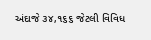અંદાજે ૩૪,૧૬૬ જેટલી વિવિધ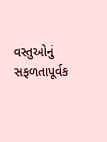વસ્તુઓનું સફળતાપૂર્વક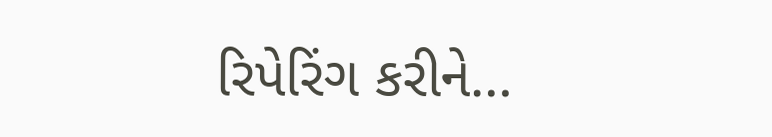રિપેરિંગ કરીને…